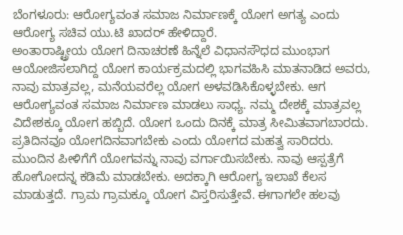ಬೆಂಗಳೂರು: ಆರೋಗ್ಯವಂತ ಸಮಾಜ ನಿರ್ಮಾಣಕ್ಕೆ ಯೋಗ ಅಗತ್ಯ ಎಂದು ಆರೋಗ್ಯ ಸಚಿವ ಯು.ಟಿ ಖಾದರ್ ಹೇಳಿದ್ದಾರೆ.
ಅಂತಾರಾಷ್ಟ್ರೀಯ ಯೋಗ ದಿನಾಚರಣೆ ಹಿನ್ನೆಲೆ ವಿಧಾನಸೌಧದ ಮುಂಭಾಗ ಆಯೋಜಿಸಲಾಗಿದ್ದ ಯೋಗ ಕಾರ್ಯಕ್ರಮದಲ್ಲಿ ಭಾಗವಹಿಸಿ ಮಾತನಾಡಿದ ಅವರು, ನಾವು ಮಾತ್ರವಲ್ಲ, ಮನೆಯವರೆಲ್ಲ ಯೋಗ ಅಳವಡಿಸಿಕೊಳ್ಳಬೇಕು. ಆಗ ಆರೋಗ್ಯವಂತ ಸಮಾಜ ನಿರ್ಮಾಣ ಮಾಡಲು ಸಾಧ್ಯ. ನಮ್ಮ ದೇಶಕ್ಕೆ ಮಾತ್ರವಲ್ಲ ವಿದೇಶಕ್ಕೂ ಯೋಗ ಹಬ್ಬಿದೆ. ಯೋಗ ಒಂದು ದಿನಕ್ಕೆ ಮಾತ್ರ ಸೀಮಿತವಾಗಬಾರದು. ಪ್ರತಿದಿನವೂ ಯೋಗದಿನವಾಗಬೇಕು ಎಂದು ಯೋಗದ ಮಹತ್ವ ಸಾರಿದರು.
ಮುಂದಿನ ಪೀಳಿಗೆಗೆ ಯೋಗವನ್ನು ನಾವು ವರ್ಗಾಯಿಸಬೇಕು. ನಾವು ಆಸ್ಪತ್ರೆಗೆ ಹೋಗೋದನ್ನ ಕಡಿಮೆ ಮಾಡಬೇಕು. ಅದಕ್ಕಾಗಿ ಆರೋಗ್ಯ ಇಲಾಖೆ ಕೆಲಸ ಮಾಡುತ್ತದೆ. ಗ್ರಾಮ ಗ್ರಾಮಕ್ಕೂ ಯೋಗ ವಿಸ್ತರಿಸುತ್ತೇವೆ. ಈಗಾಗಲೇ ಹಲವು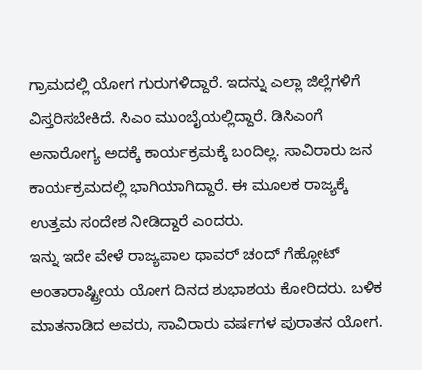ಗ್ರಾಮದಲ್ಲಿ ಯೋಗ ಗುರುಗಳಿದ್ದಾರೆ. ಇದನ್ನು ಎಲ್ಲಾ ಜಿಲ್ಲೆಗಳಿಗೆ ವಿಸ್ತರಿಸಬೇಕಿದೆ. ಸಿಎಂ ಮುಂಬೈಯಲ್ಲಿದ್ದಾರೆ. ಡಿಸಿಎಂಗೆ ಅನಾರೋಗ್ಯ ಅದಕ್ಕೆ ಕಾರ್ಯಕ್ರಮಕ್ಕೆ ಬಂದಿಲ್ಲ. ಸಾವಿರಾರು ಜನ ಕಾರ್ಯಕ್ರಮದಲ್ಲಿ ಭಾಗಿಯಾಗಿದ್ದಾರೆ. ಈ ಮೂಲಕ ರಾಜ್ಯಕ್ಕೆ ಉತ್ತಮ ಸಂದೇಶ ನೀಡಿದ್ದಾರೆ ಎಂದರು.
ಇನ್ನು ಇದೇ ವೇಳೆ ರಾಜ್ಯಪಾಲ ಥಾವರ್ ಚಂದ್ ಗೆಹ್ಲೋಟ್ ಅಂತಾರಾಷ್ಟ್ರೀಯ ಯೋಗ ದಿನದ ಶುಭಾಶಯ ಕೋರಿದರು. ಬಳಿಕ ಮಾತನಾಡಿದ ಅವರು, ಸಾವಿರಾರು ವರ್ಷಗಳ ಪುರಾತನ ಯೋಗ.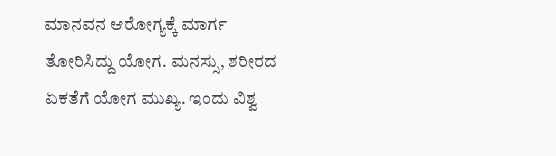ಮಾನವನ ಆರೋಗ್ಯಕ್ಕೆ ಮಾರ್ಗ ತೋರಿಸಿದ್ದು ಯೋಗ. ಮನಸ್ಸು, ಶರೀರದ ಏಕತೆಗೆ ಯೋಗ ಮುಖ್ಯ. ಇಂದು ವಿಶ್ವ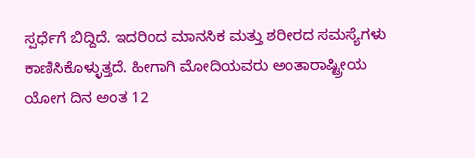ಸ್ಪರ್ಧೆಗೆ ಬಿದ್ದಿದೆ. ಇದರಿಂದ ಮಾನಸಿಕ ಮತ್ತು ಶರೀರದ ಸಮಸ್ಯೆಗಳು ಕಾಣಿಸಿಕೊಳ್ಳುತ್ತದೆ. ಹೀಗಾಗಿ ಮೋದಿಯವರು ಅಂತಾರಾಷ್ಟ್ರೀಯ ಯೋಗ ದಿನ ಅಂತ 12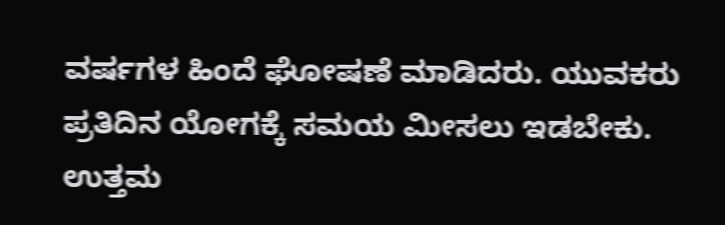ವರ್ಷಗಳ ಹಿಂದೆ ಘೋಷಣೆ ಮಾಡಿದರು. ಯುವಕರು ಪ್ರತಿದಿನ ಯೋಗಕ್ಕೆ ಸಮಯ ಮೀಸಲು ಇಡಬೇಕು. ಉತ್ತಮ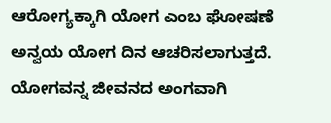ಆರೋಗ್ಯಕ್ಕಾಗಿ ಯೋಗ ಎಂಬ ಘೋಷಣೆ ಅನ್ವಯ ಯೋಗ ದಿನ ಆಚರಿಸಲಾಗುತ್ತದೆ. ಯೋಗವನ್ನ ಜೀವನದ ಅಂಗವಾಗಿ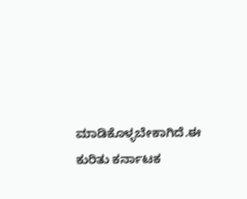ಮಾಡಿಕೊಳ್ಳಬೇಕಾಗಿದೆ.ಈ ಕುರಿತು ಕರ್ನಾಟಕ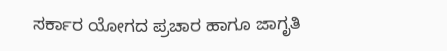ಸರ್ಕಾರ ಯೋಗದ ಪ್ರಚಾರ ಹಾಗೂ ಜಾಗೃತಿ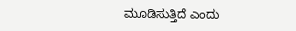ಮೂಡಿಸುತ್ತಿದೆ ಎಂದು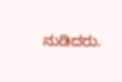ನುಡಿದರು.